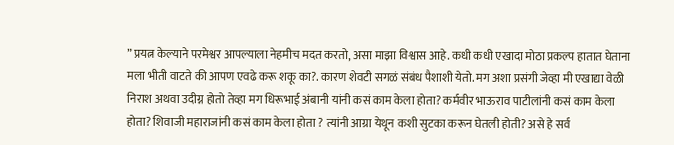” प्रयत्न केल्याने परमेश्वर आपल्याला नेहमीच मदत करतो, असा माझा विश्वास आहे. कधी कधी एखादा मोठा प्रकल्प हातात घेताना मला भीती वाटते की आपण एवढे करू शकू का?. कारण शेवटी सगळं संबंध पैशाशी येतो. मग अशा प्रसंगी जेव्हा मी एखाद्या वेळी निराश अथवा उदीग्न होतो तेव्हा मग धिरूभाई अंबानी यांनी कसं काम केला होता? कर्मवीर भाऊराव पाटीलांनी कसं काम केला होता? शिवाजी महाराजांनी कसं काम केला होता ? त्यांनी आग्रा येथून कशी सुटका करून घेतली होती? असे हे सर्व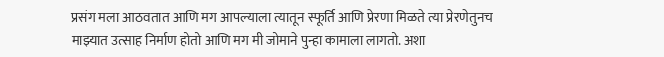प्रसंग मला आठवतात आणि मग आपल्याला त्यातून स्फूर्ति आणि प्रेरणा मिळते त्या प्रेरणेतुनच माझ्यात उत्साह निर्माण होतो आणि मग मी जोमाने पुन्हा कामाला लागतो. अशा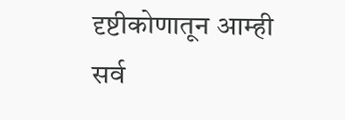दृष्टीकोणातून आम्ही सर्व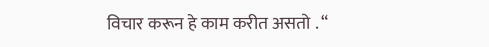विचार करून हे काम करीत असतो . “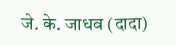जे. के. जाधव (दादा)